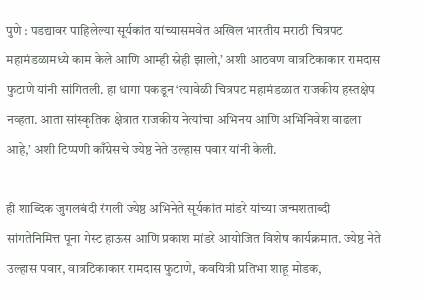पुणे : पडद्यावर पाहिलेल्या सूर्यकांत यांच्यासमवेत अखिल भारतीय मराठी चित्रपट महामंडळामध्ये काम केले आणि आम्ही स्नेही झालो,’ अशी आठवण वात्रटिकाकार रामदास फुटाणे यांनी सांगितली. हा धागा पकडून ‘त्यावेळी चित्रपट महामंडळात राजकीय हस्तक्षेप नव्हता. आता सांस्कृतिक क्षेत्रात राजकीय नेत्यांचा अभिनय आणि अभिनिवेश वाढला आहे,’ अशी टिप्पणी काँग्रेसचे ज्येष्ठ नेते उल्हास पवार यांनी केली.

ही शाब्दिक जुगलबंदी रंगली ज्येष्ठ अभिनेते सूर्यकांत मांडरे यांच्या जन्मशताब्दी सांगतेनिमित्त पूना गेस्ट हाऊस आणि प्रकाश मांडरे आयोजित विशेष कार्यक्रमात. ज्येष्ठ नेते उल्हास पवार, वात्रटिकाकार रामदास फुटाणे, कवयित्री प्रतिभा शाहू मोडक,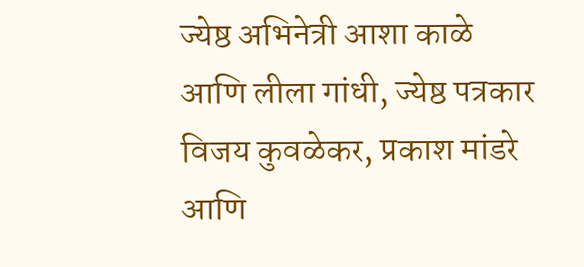ज्येष्ठ अभिनेत्री आशा काळे आणि लीला गांधी, ज्येष्ठ पत्रकार विजय कुवळेकर, प्रकाश मांडरे आणि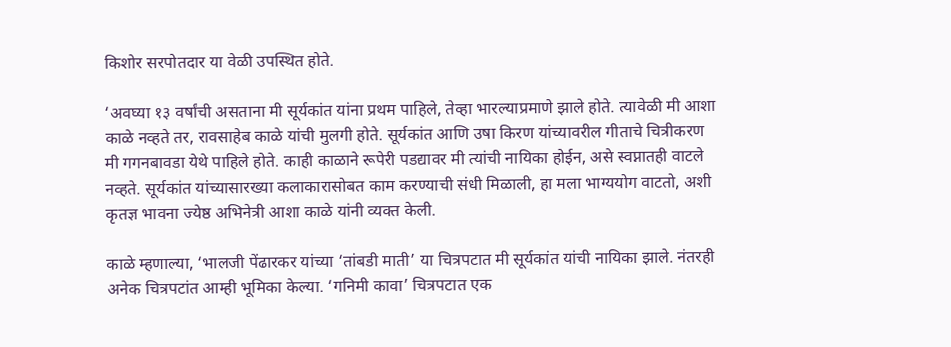किशोर सरपोतदार या वेळी उपस्थित होते.

‘अवघ्या १३ वर्षांची असताना मी सूर्यकांत यांना प्रथम पाहिले, तेव्हा भारल्याप्रमाणे झाले होते. त्यावेळी मी आशा काळे नव्हते तर, रावसाहेब काळे यांची मुलगी होते. सूर्यकांत आणि उषा किरण यांच्यावरील गीताचे चित्रीकरण मी गगनबावडा येथे पाहिले होते. काही काळाने रूपेरी पडद्यावर मी त्यांची नायिका होईन, असे स्वप्नातही वाटले नव्हते. सूर्यकांत यांच्यासारख्या कलाकारासोबत काम करण्याची संधी मिळाली, हा मला भाग्ययोग वाटतो, अशी कृतज्ञ भावना ज्येष्ठ अभिनेत्री आशा काळे यांनी व्यक्त केली.

काळे म्हणाल्या, ‘भालजी पेंढारकर यांच्या ‘तांबडी माती’ या चित्रपटात मी सूर्यकांत यांची नायिका झाले. नंतरही अनेक चित्रपटांत आम्ही भूमिका केल्या. ‘गनिमी कावा’ चित्रपटात एक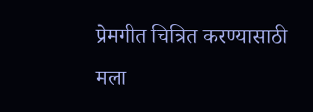प्रेमगीत चित्रित करण्यासाठी मला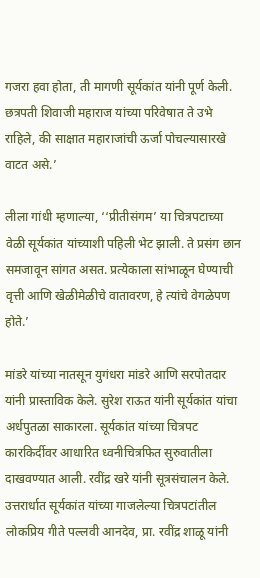गजरा हवा होता, ती मागणी सूर्यकांत यांनी पूर्ण केली. छत्रपती शिवाजी महाराज यांच्या परिवेषात ते उभे राहिले, की साक्षात महाराजांची ऊर्जा पोचल्यासारखे वाटत असे.’

लीला गांधी म्हणाल्या, ‘‘प्रीतीसंगम’ या चित्रपटाच्या वेळी सूर्यकांत यांच्याशी पहिली भेट झाली. ते प्रसंग छान समजावून सांगत असत. प्रत्येकाला सांभाळून घेण्याची वृत्ती आणि खेळीमेळीचे वातावरण, हे त्यांचे वेगळेपण होते.’

मांडरे यांच्या नातसून युगंधरा मांडरे आणि सरपोतदार यांनी प्रास्ताविक केले. सुरेश राऊत यांनी सूर्यकांत यांचा अर्धपुतळा साकारला. सूर्यकांत यांच्या चित्रपट कारकिर्दीवर आधारित ध्वनीचित्रफित सुरुवातीला दाखवण्यात आली. रवींद्र खरे यांनी सूत्रसंचालन केले. उत्तरार्धात सूर्यकांत यांच्या गाजलेल्या चित्रपटांतील लोकप्रिय गीते पल्लवी आनदेव, प्रा. रवींद्र शाळू यांनी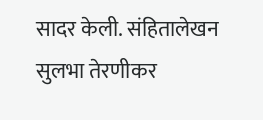सादर केली. संहितालेखन सुलभा तेरणीकर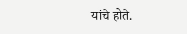यांचे होते.